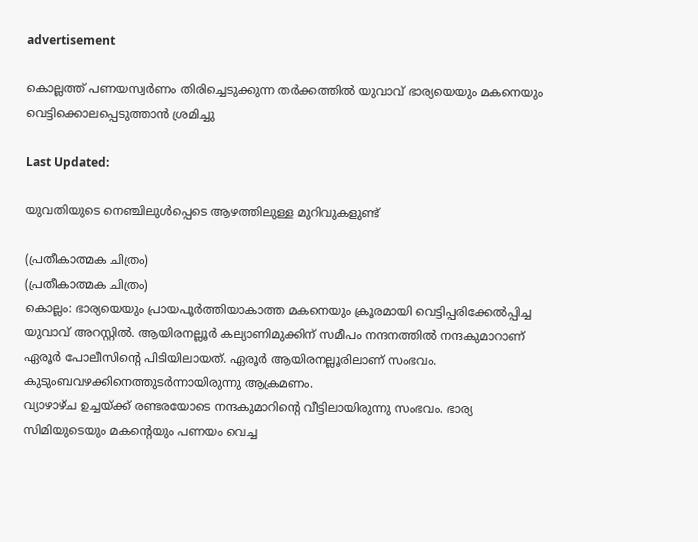advertisement

കൊല്ലത്ത് പണയസ്വര്‍ണം തിരിച്ചെടുക്കുന്ന തര്‍ക്കത്തിൽ യുവാവ് ഭാര്യയെയും മകനെയും വെട്ടിക്കൊലപ്പെടുത്താന്‍ ശ്രമിച്ചു

Last Updated:

യുവതിയുടെ നെഞ്ചിലുള്‍പ്പെടെ ആഴത്തിലുള്ള മുറിവുകളുണ്ട്

(പ്രതീകാത്മക ചിത്രം)
(പ്രതീകാത്മക ചിത്രം)
കൊല്ലം: ഭാര്യയെയും പ്രായപൂര്‍ത്തിയാകാത്ത മകനെയും ക്രൂരമായി വെട്ടിപ്പരിക്കേല്‍പ്പിച്ച യുവാവ് അറസ്റ്റിൽ. ആയിരനല്ലൂര്‍ കല്യാണിമുക്കിന് സമീപം നന്ദനത്തില്‍ നന്ദകുമാറാണ് ഏരൂര്‍ പോലീസിന്റെ പിടിയിലായത്. ഏരൂര്‍ ആയിരനല്ലൂരിലാണ് സംഭവം. കുടുംബവഴക്കിനെത്തുടര്‍ന്നായിരുന്നു ആക്രമണം.
വ്യാഴാഴ്ച ഉച്ചയ്ക്ക് രണ്ടരയോടെ നന്ദകുമാറിന്റെ വീട്ടിലായിരുന്നു സംഭവം. ഭാര്യ സിമിയുടെയും മകന്റെയും പണയം വെച്ച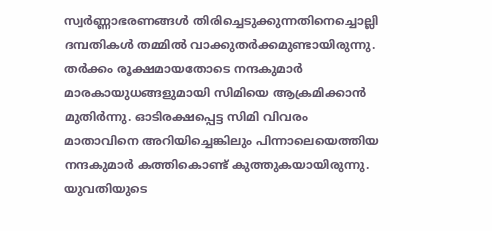സ്വര്‍ണ്ണാഭരണങ്ങള്‍ തിരിച്ചെടുക്കുന്നതിനെച്ചൊല്ലി ദമ്പതികള്‍ തമ്മില്‍ വാക്കുതര്‍ക്കമുണ്ടായിരുന്നു. തര്‍ക്കം രൂക്ഷമായതോടെ നന്ദകുമാര്‍ മാരകായുധങ്ങളുമായി സിമിയെ ആക്രമിക്കാന്‍ മുതിര്‍ന്നു. ഓടിരക്ഷപ്പെട്ട സിമി വിവരം മാതാവിനെ അറിയിച്ചെങ്കിലും പിന്നാലെയെത്തിയ നന്ദകുമാര്‍ കത്തികൊണ്ട് കുത്തുകയായിരുന്നു.
യുവതിയുടെ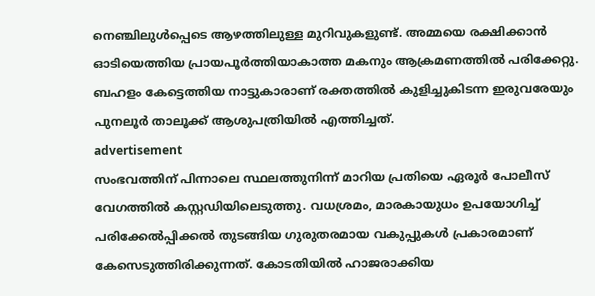നെഞ്ചിലുള്‍പ്പെടെ ആഴത്തിലുള്ള മുറിവുകളുണ്ട്. അമ്മയെ രക്ഷിക്കാന്‍ ഓടിയെത്തിയ പ്രായപൂര്‍ത്തിയാകാത്ത മകനും ആക്രമണത്തില്‍ പരിക്കേറ്റു. ബഹളം കേട്ടെത്തിയ നാട്ടുകാരാണ് രക്തത്തില്‍ കുളിച്ചുകിടന്ന ഇരുവരേയും പുനലൂര്‍ താലൂക്ക് ആശുപത്രിയില്‍ എത്തിച്ചത്.
advertisement
സംഭവത്തിന് പിന്നാലെ സ്ഥലത്തുനിന്ന് മാറിയ പ്രതിയെ ഏരൂര്‍ പോലീസ് വേഗത്തില്‍ കസ്റ്റഡിയിലെടുത്തു. വധശ്രമം, മാരകായുധം ഉപയോഗിച്ച് പരിക്കേല്‍പ്പിക്കല്‍ തുടങ്ങിയ ഗുരുതരമായ വകുപ്പുകള്‍ പ്രകാരമാണ് കേസെടുത്തിരിക്കുന്നത്. കോടതിയില്‍ ഹാജരാക്കിയ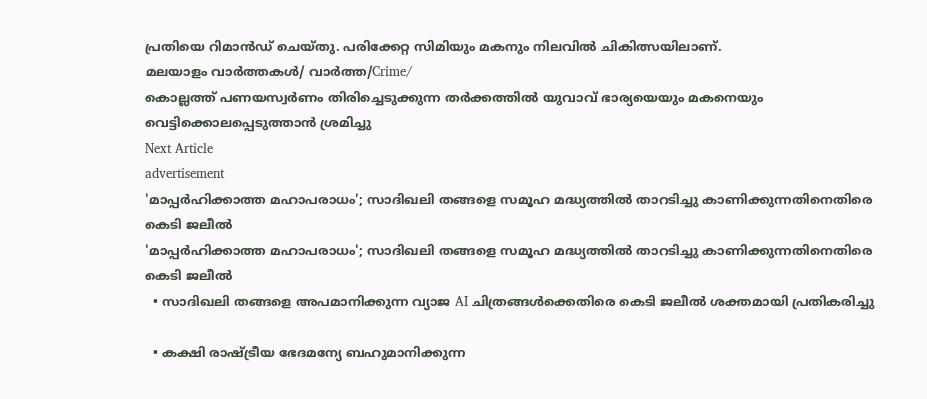പ്രതിയെ റിമാന്‍ഡ് ചെയ്തു. പരിക്കേറ്റ സിമിയും മകനും നിലവില്‍ ചികിത്സയിലാണ്.
മലയാളം വാർത്തകൾ/ വാർത്ത/Crime/
കൊല്ലത്ത് പണയസ്വര്‍ണം തിരിച്ചെടുക്കുന്ന തര്‍ക്കത്തിൽ യുവാവ് ഭാര്യയെയും മകനെയും വെട്ടിക്കൊലപ്പെടുത്താന്‍ ശ്രമിച്ചു
Next Article
advertisement
'മാപ്പർഹിക്കാത്ത മഹാപരാധം'; സാദിഖലി തങ്ങളെ സമൂഹ മദ്ധ്യത്തിൽ താറടിച്ചു കാണിക്കുന്നതിനെതിരെ കെടി ജലീൽ
'മാപ്പർഹിക്കാത്ത മഹാപരാധം'; സാദിഖലി തങ്ങളെ സമൂഹ മദ്ധ്യത്തിൽ താറടിച്ചു കാണിക്കുന്നതിനെതിരെ കെടി ജലീൽ
  • സാദിഖലി തങ്ങളെ അപമാനിക്കുന്ന വ്യാജ AI ചിത്രങ്ങൾക്കെതിരെ കെടി ജലീൽ ശക്തമായി പ്രതികരിച്ചു

  • കക്ഷി രാഷ്ട്രീയ ഭേദമന്യേ ബഹുമാനിക്കുന്ന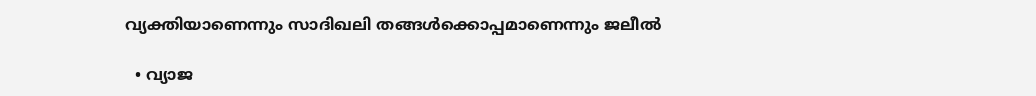വ്യക്തിയാണെന്നും സാദിഖലി തങ്ങൾക്കൊപ്പമാണെന്നും ജലീൽ

  • വ്യാജ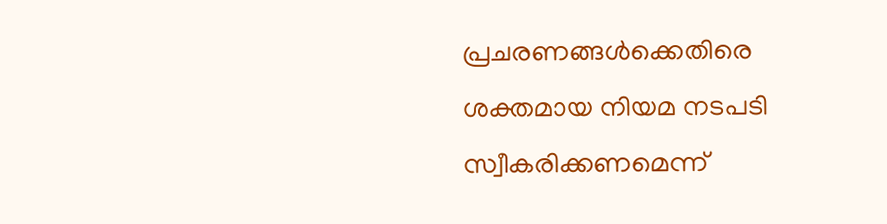പ്രചരണങ്ങൾക്കെതിരെ ശക്തമായ നിയമ നടപടി സ്വീകരിക്കണമെന്ന്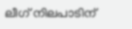ലീഗ് നിലപാടിന്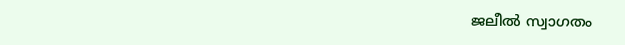ജലീൽ സ്വാഗതം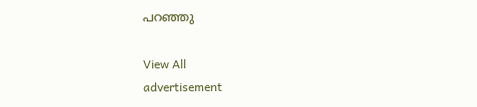പറഞ്ഞു

View All
advertisement